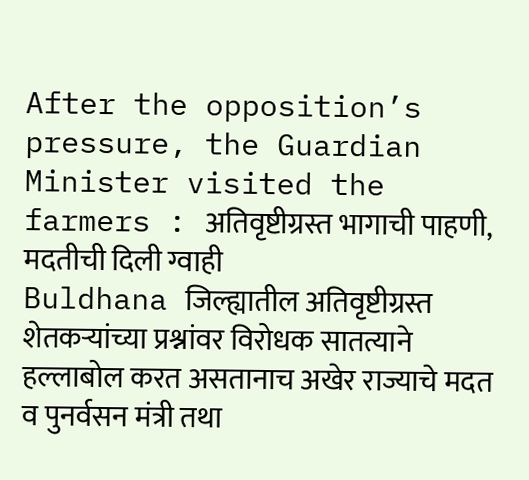After the opposition’s pressure, the Guardian Minister visited the farmers : अतिवृष्टीग्रस्त भागाची पाहणी, मदतीची दिली ग्वाही
Buldhana जिल्ह्यातील अतिवृष्टीग्रस्त शेतकऱ्यांच्या प्रश्नांवर विरोधक सातत्याने हल्लाबोल करत असतानाच अखेर राज्याचे मदत व पुनर्वसन मंत्री तथा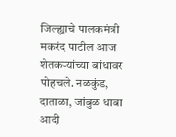जिल्ह्याचे पालकमंत्री मकरंद पाटील आज शेतकऱ्यांच्या बांधावर पोहचले. नळकुंड, दाताळा, जांबुळ धाबा आदी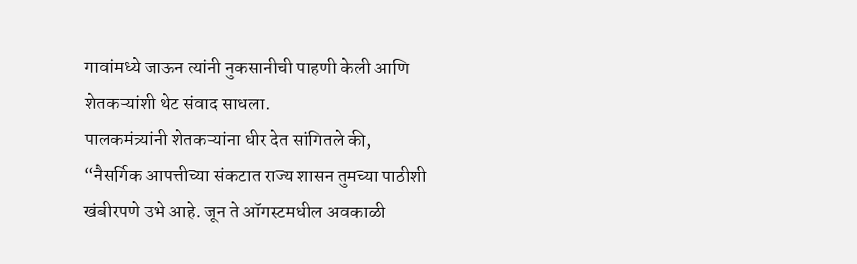गावांमध्ये जाऊन त्यांनी नुकसानीची पाहणी केली आणि शेतकऱ्यांशी थेट संवाद साधला.
पालकमंत्र्यांनी शेतकऱ्यांना धीर देत सांगितले की, “नैसर्गिक आपत्तीच्या संकटात राज्य शासन तुमच्या पाठीशी खंबीरपणे उभे आहे. जून ते ऑगस्टमधील अवकाळी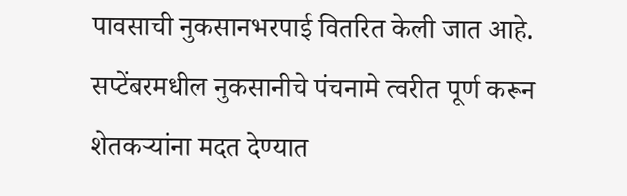पावसाची नुकसानभरपाई वितरित केली जात आहे. सप्टेंबरमधील नुकसानीचे पंचनामे त्वरीत पूर्ण करून शेतकऱ्यांना मदत देण्यात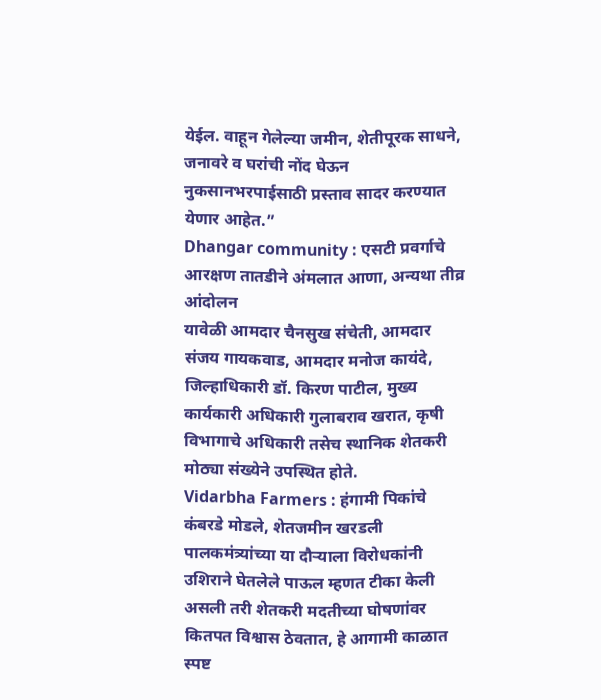येईल. वाहून गेलेल्या जमीन, शेतीपूरक साधने, जनावरे व घरांची नोंद घेऊन नुकसानभरपाईसाठी प्रस्ताव सादर करण्यात येणार आहेत.”
Dhangar community : एसटी प्रवर्गाचे आरक्षण तातडीने अंमलात आणा, अन्यथा तीव्र आंदोलन
यावेळी आमदार चैनसुख संचेती, आमदार संजय गायकवाड, आमदार मनोज कायंदे, जिल्हाधिकारी डॉ. किरण पाटील, मुख्य कार्यकारी अधिकारी गुलाबराव खरात, कृषी विभागाचे अधिकारी तसेच स्थानिक शेतकरी मोठ्या संख्येने उपस्थित होते.
Vidarbha Farmers : हंगामी पिकांचे कंबरडे मोडले, शेतजमीन खरडली
पालकमंत्र्यांच्या या दौऱ्याला विरोधकांनी उशिराने घेतलेले पाऊल म्हणत टीका केली असली तरी शेतकरी मदतीच्या घोषणांवर कितपत विश्वास ठेवतात, हे आगामी काळात स्पष्ट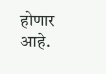होणार आहे.